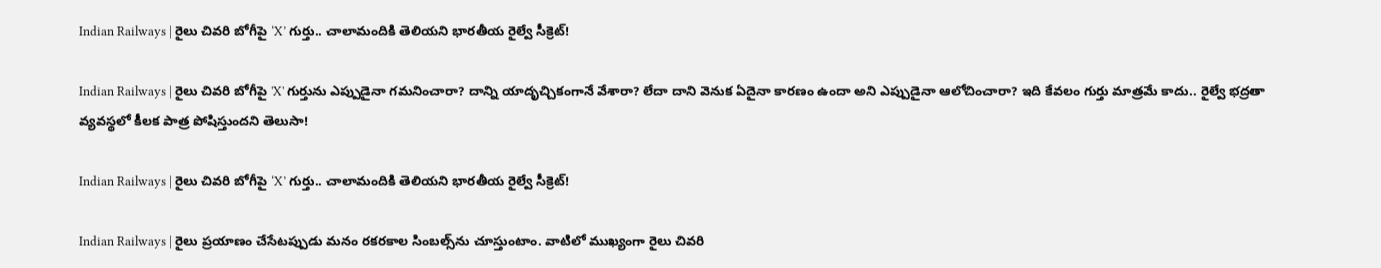Indian Railways | రైలు చివరి బోగీపై ‘X’ గుర్తు.. చాలామందికి తెలియని భారతీయ రైల్వే సీక్రెట్!

Indian Railways | రైలు చివరి బోగీపై 'X' గుర్తును ఎప్పుడైనా గమనించారా? దాన్ని యాదృచ్చికంగానే వేశారా? లేదా దాని వెనుక ఏదైనా కారణం ఉందా అని ఎప్పుడైనా ఆలోచించారా? ఇది కేవలం గుర్తు మాత్రమే కాదు.. రైల్వే భద్రతా వ్యవస్థలో కీలక పాత్ర పోషిస్తుందని తెలుసా!

Indian Railways | రైలు చివరి బోగీపై ‘X’ గుర్తు.. చాలామందికి తెలియని భారతీయ రైల్వే సీక్రెట్!

Indian Railways | రైలు ప్రయాణం చేసేటప్పుడు మనం రకరకాల సింబల్స్‌ను చూస్తుంటాం. వాటిలో ముఖ్యంగా రైలు చివరి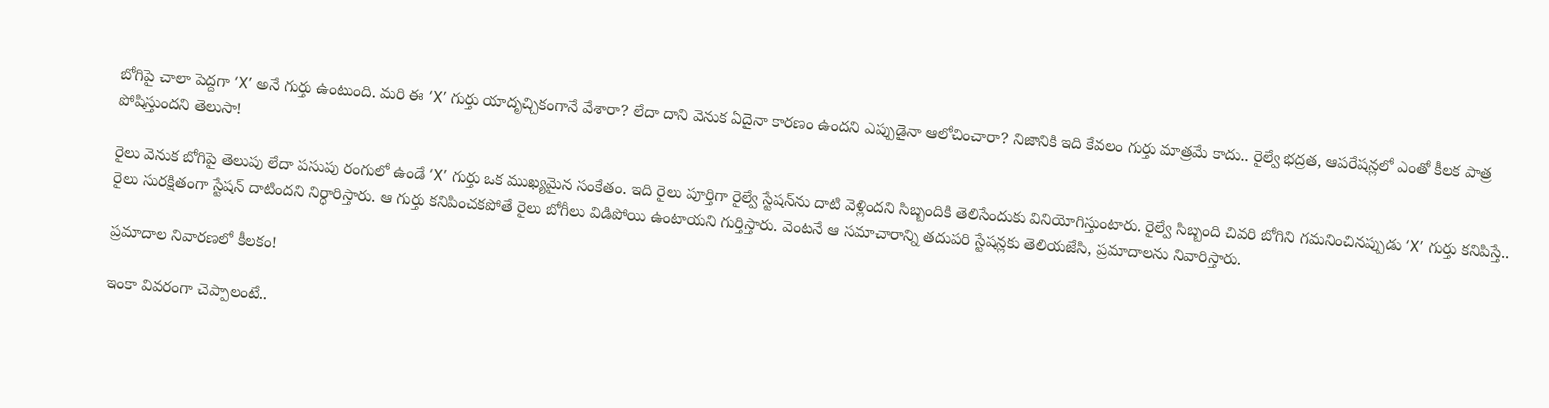బోగిపై చాలా పెద్దగా ‘X’ అనే గుర్తు ఉంటుంది. మరి ఈ ‘X’ గుర్తు యాదృచ్చికంగానే వేశారా? లేదా దాని వెనుక ఏదైనా కారణం ఉందని ఎప్పుడైనా ఆలోచించారా? నిజానికి ఇది కేవలం గుర్తు మాత్రమే కాదు.. రైల్వే భద్రత, ఆపరేషన్లలో ఎంతో కీలక పాత్ర పోషిస్తుందని తెలుసా!

రైలు వెనుక బోగిపై తెలుపు లేదా పసుపు రంగులో ఉండే ‘X’ గుర్తు ఒక ముఖ్యమైన సంకేతం. ఇది రైలు పూర్తిగా రైల్వే స్టేషన్‌ను దాటి వెళ్లిందని సిబ్బందికి తెలిసేందుకు వినియోగిస్తుంటారు. రైల్వే సిబ్బంది చివరి బోగిని గమనించినప్పుడు ‘X’ గుర్తు కనిపిస్తే.. రైలు సురక్షితంగా స్టేషన్ దాటిందని నిర్ధారిస్తారు. ఆ గుర్తు కనిపించకపోతే రైలు బోగీలు విడిపోయి ఉంటాయని గుర్తిస్తారు. వెంటనే ఆ సమాచారాన్ని తదుపరి స్టేషన్లకు తెలియజేసి, ప్రమాదాలను నివారిస్తారు.

ప్రమాదాల నివారణలో కీలకం!

ఇంకా వివరంగా చెప్పాలంటే..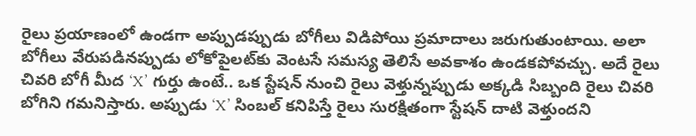రైలు ప్రయాణంలో ఉండగా అప్పుడప్పుడు బోగీలు విడిపోయి ప్రమాదాలు జరుగుతుంటాయి. అలా బోగీలు వేరుపడినప్పుడు లోకోపైలట్‌కు వెంటసే సమస్య తెలిసే అవకాశం ఉండకపోవచ్చు. అదే రైలు చివరి బోగీ మీద ‘X’ గుర్తు ఉంటే.. ఒక స్టేషన్ నుంచి రైలు వెళ్తున్నప్పుడు అక్కడి సిబ్బంది రైలు చివరి బోగిని గమనిస్తారు. అప్పుడు ‘X’ సింబల్ కనిపిస్తే రైలు సురక్షితంగా స్టేషన్ దాటి వెళ్తుందని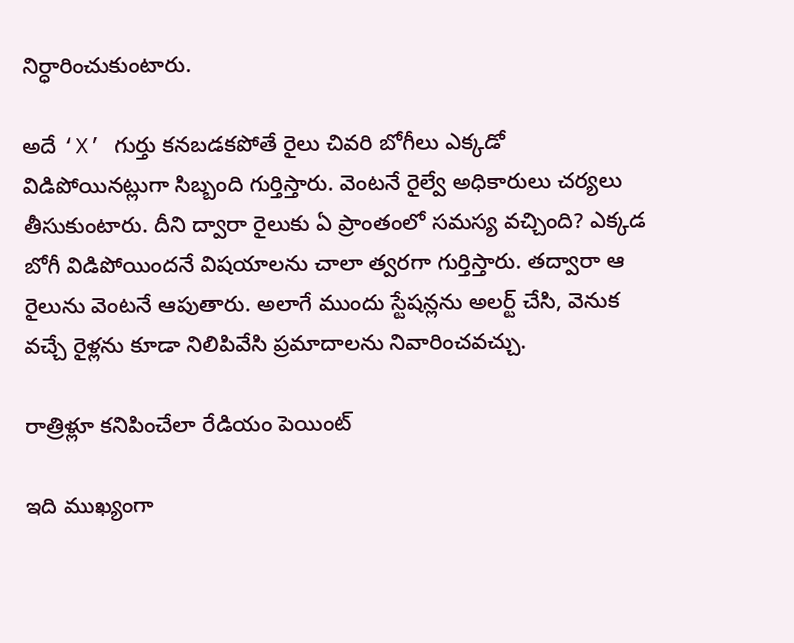నిర్ధారించుకుంటారు.

అదే ‘X’ గుర్తు కనబడకపోతే రైలు చివరి బోగీలు ఎక్కడో విడిపోయినట్లుగా సిబ్బంది గుర్తిస్తారు. వెంటనే రైల్వే అధికారులు చర్యలు తీసుకుంటారు. దీని ద్వారా రైలు‌కు ఏ ప్రాంతంలో సమస్య వచ్చింది? ఎక్కడ బోగీ విడిపోయిందనే విషయాలను చాలా త్వరగా గుర్తిస్తారు. తద్వారా ఆ రైలును వెంటనే ఆపుతారు. అలాగే ముందు స్టేషన్లను అలర్ట్ చేసి, వెనుక వచ్చే రైళ్లను కూడా నిలిపివేసి ప్రమాదాలను నివారించవచ్చు.

రాత్రిళ్లూ కనిపించేలా రేడియం పెయింట్

ఇది ముఖ్యంగా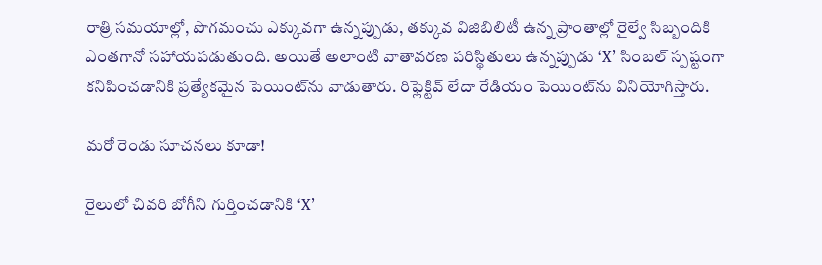రాత్రి సమయాల్లో, పొగమంచు ఎక్కువగా ఉన్నప్పుడు, తక్కువ విజిబిలిటీ ఉన్న ప్రాంతాల్లో రైల్వే సిబ్బందికి ఎంతగానో సహాయపడుతుంది. అయితే అలాంటి వాతావరణ పరిస్థితులు ఉన్నప్పుడు ‘X’ సింబల్ స్పష్టంగా కనిపించడానికి ప్రత్యేకమైన పెయింట్‌ను వాడుతారు. రిఫ్లెక్టివ్ లేదా రేడియం పెయింట్‌ను వినియోగిస్తారు.

మరో రెండు సూచనలు కూడా!

రైలులో చివరి బోగీని గుర్తించడానికి ‘X’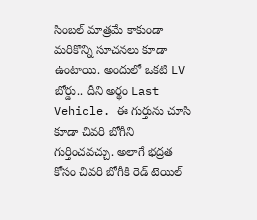సింబల్ మాత్రమే కాకుండా మరికొన్ని సూచనలు కూడా ఉంటాయి. అందులో ఒకటి LV బోర్డు.. దీని అర్థం Last Vehicle. ఈ గుర్తును చూసి కూడా చివరి బోగీని గుర్తించవచ్చు. అలాగే భద్రత కోసం చివరి బోగీకి రెడ్ టెయిల్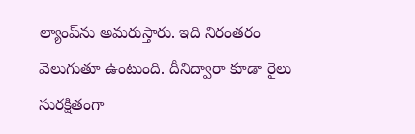ల్యాంప్‌ను అమరుస్తారు. ఇది నిరంతరం వెలుగుతూ ఉంటుంది. దీనిద్వారా కూడా రైలు సురక్షితంగా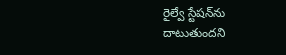రైల్వే స్టేషన్‌ను దాటుతుందని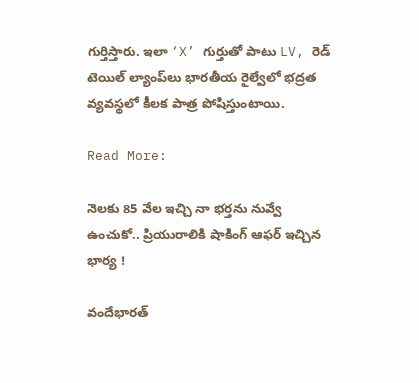గుర్తిస్తారు. ఇలా ‘X’ గుర్తుతో పాటు LV, రెడ్ టెయిల్ ల్యాంప్‌‌లు భారతీయ రైల్వేలో భద్రత వ్యవస్థలో కీలక పాత్ర పోషిస్తుంటాయి.

Read More:

నెలకు 85 వేల ఇచ్చి నా భర్తను నువ్వే ఉంచుకో.. ప్రియురాలికి షాకింగ్ ఆఫర్ ఇచ్చిన భార్య !

వందేభారత్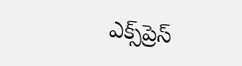ఎక్స్‌ప్రెస్‌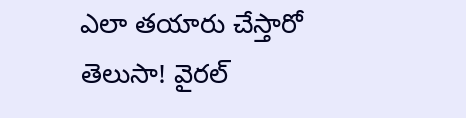ఎలా తయారు చేస్తారో తెలుసా! వైరల్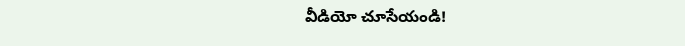వీడియో చూసేయండి!